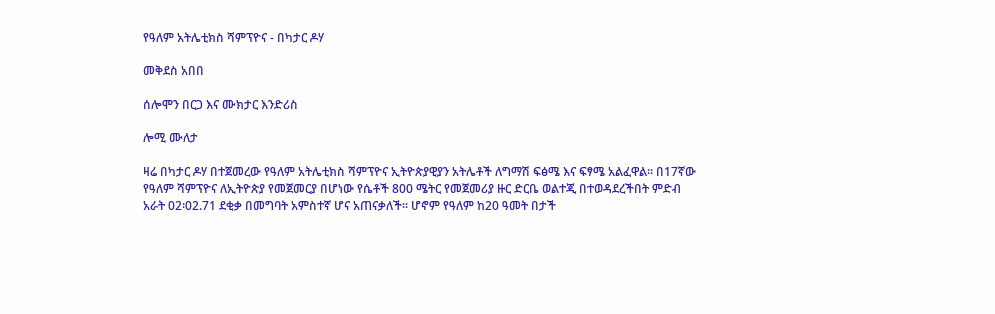የዓለም አትሌቲክስ ሻምፕዮና - በካታር ዶሃ

መቅደስ አበበ

ሰሎሞን በርጋ እና ሙክታር እንድሪስ

ሎሚ ሙለታ

ዛሬ በካታር ዶሃ በተጀመረው የዓለም አትሌቲክስ ሻምፕዮና ኢትዮጵያዊያን አትሌቶች ለግማሽ ፍፅሜ እና ፍፃሜ አልፈዋል። በ17ኛው የዓለም ሻምፕዮና ለኢትዮጵያ የመጀመርያ በሆነው የሴቶች 800 ሜትር የመጀመሪያ ዙር ድርቤ ወልተጂ በተወዳደረችበት ምድብ አራት 02፡02.71 ደቂቃ በመግባት አምስተኛ ሆና አጠናቃለች። ሆኖም የዓለም ከ20 ዓመት በታች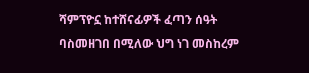ሻምፕዮኗ ከተሸናፊዎች ፈጣን ሰዓት ባስመዘገበ በሚለው ህግ ነገ መስከረም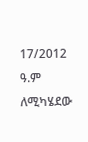17/2012 ዓ.ም ለሚካሄደው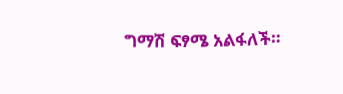ግማሽ ፍፃሜ አልፋለች።